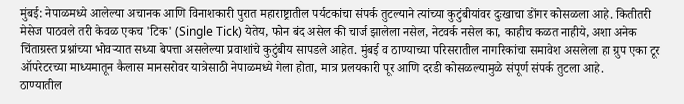मुंबई: नेपाळमध्ये आलेल्या अचानक आणि विनाशकारी पुरात महाराष्ट्रातील पर्यटकांचा संपर्क तुटल्याने त्यांच्या कुटुंबीयांवर दुःखाचा डोंगर कोसळला आहे. कितीतरी मेसेज पाठवले तरी केवळ एकच 'टिक' (Single Tick) येतेय, फोन बंद असेल की चार्ज झालेला नसेल, नेटवर्क नसेल का, काहीच कळत नाहीये, अशा अनेक चिंताग्रस्त प्रश्नांच्या भोवऱ्यात सध्या बेपत्ता असलेल्या प्रवाशांचे कुटुंबीय सापडले आहेत. मुंबई व ठाण्याच्या परिसरातील नागरिकांचा समावेश असलेला हा ग्रुप एका टूर ऑपरेटरच्या माध्यमातून कैलास मानसरोवर यात्रेसाठी नेपाळमध्ये गेला होता, मात्र प्रलयकारी पूर आणि दरडी कोसळल्यामुळे संपूर्ण संपर्क तुटला आहे.
ठाण्यातील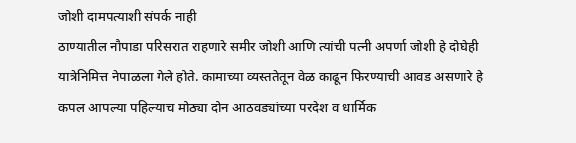जोशी दामपत्याशी संपर्क नाही
ठाण्यातील नौपाडा परिसरात राहणारे समीर जोशी आणि त्यांची पत्नी अपर्णा जोशी हे दोघेही यात्रेनिमित्त नेपाळला गेले होते. कामाच्या व्यस्ततेतून वेळ काढून फिरण्याची आवड असणारे हे कपल आपल्या पहिल्याच मोठ्या दोन आठवड्यांच्या परदेश व धार्मिक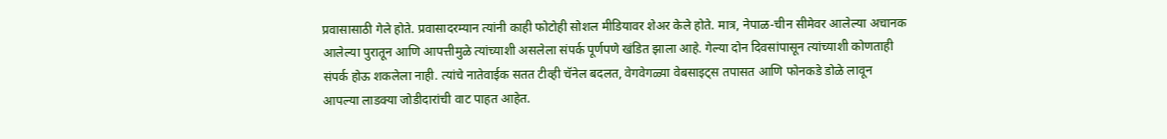प्रवासासाठी गेले होते. प्रवासादरम्यान त्यांनी काही फोटोही सोशल मीडियावर शेअर केले होते. मात्र, नेपाळ-चीन सीमेवर आलेल्या अचानक आलेल्या पुरातून आणि आपत्तीमुळे त्यांच्याशी असलेला संपर्क पूर्णपणे खंडित झाला आहे. गेल्या दोन दिवसांपासून त्यांच्याशी कोणताही संपर्क होऊ शकलेला नाही. त्यांचे नातेवाईक सतत टीव्ही चॅनेल बदलत, वेगवेगळ्या वेबसाइट्स तपासत आणि फोनकडे डोळे लावून आपल्या लाडक्या जोडीदारांची वाट पाहत आहेत.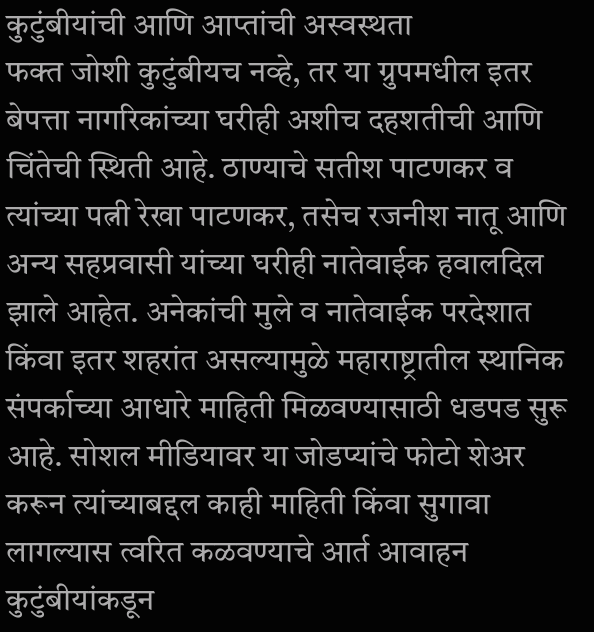कुटुंबीयांची आणि आप्तांची अस्वस्थता
फक्त जोशी कुटुंबीयच नव्हे, तर या ग्रुपमधील इतर बेपत्ता नागरिकांच्या घरीही अशीच दहशतीची आणि चिंतेची स्थिती आहे. ठाण्याचे सतीश पाटणकर व त्यांच्या पत्नी रेखा पाटणकर, तसेच रजनीश नातू आणि अन्य सहप्रवासी यांच्या घरीही नातेवाईक हवालदिल झाले आहेत. अनेकांची मुले व नातेवाईक परदेशात किंवा इतर शहरांत असल्यामुळे महाराष्ट्रातील स्थानिक संपर्काच्या आधारे माहिती मिळवण्यासाठी धडपड सुरू आहे. सोशल मीडियावर या जोडप्यांचे फोटो शेअर करून त्यांच्याबद्दल काही माहिती किंवा सुगावा लागल्यास त्वरित कळवण्याचे आर्त आवाहन कुटुंबीयांकडून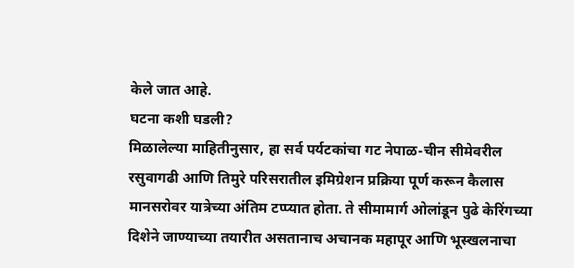केले जात आहे.
घटना कशी घडली?
मिळालेल्या माहितीनुसार, हा सर्व पर्यटकांचा गट नेपाळ-चीन सीमेवरील रसुवागढी आणि तिमुरे परिसरातील इमिग्रेशन प्रक्रिया पूर्ण करून कैलास मानसरोवर यात्रेच्या अंतिम टप्प्यात होता. ते सीमामार्ग ओलांडून पुढे केरिंगच्या दिशेने जाण्याच्या तयारीत असतानाच अचानक महापूर आणि भूस्खलनाचा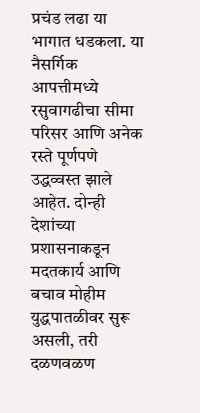प्रचंड लढा या भागात धडकला. या नैसर्गिक आपत्तीमध्ये रसुवागढीचा सीमा परिसर आणि अनेक रस्ते पूर्णपणे उद्धव्वस्त झाले आहेत. दोन्ही देशांच्या प्रशासनाकडून मदतकार्य आणि बचाव मोहीम युद्धपातळीवर सुरू असली, तरी दळणवळण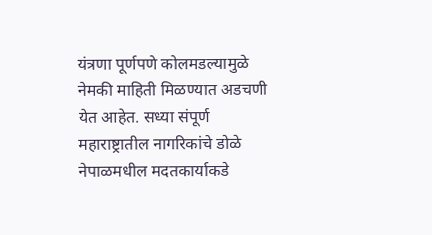यंत्रणा पूर्णपणे कोलमडल्यामुळे नेमकी माहिती मिळण्यात अडचणी येत आहेत. सध्या संपूर्ण महाराष्ट्रातील नागरिकांचे डोळे नेपाळमधील मदतकार्याकडे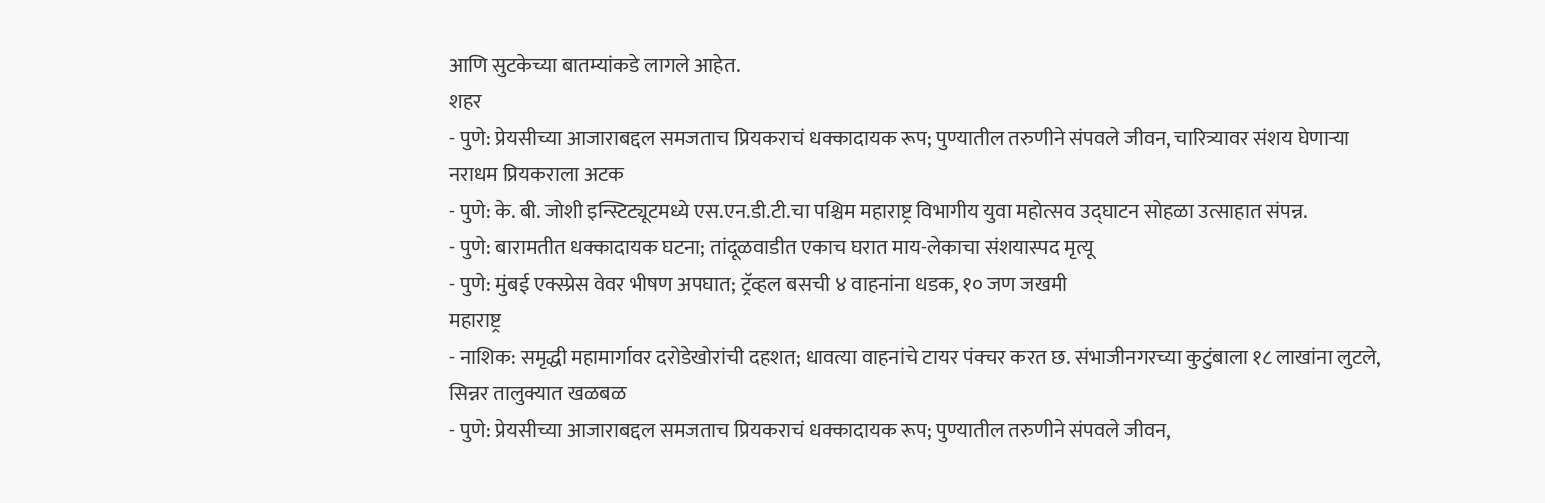आणि सुटकेच्या बातम्यांकडे लागले आहेत.
शहर
- पुणे: प्रेयसीच्या आजाराबद्दल समजताच प्रियकराचं धक्कादायक रूप; पुण्यातील तरुणीने संपवले जीवन, चारित्र्यावर संशय घेणाऱ्या नराधम प्रियकराला अटक
- पुणे: के. बी. जोशी इन्स्टिट्यूटमध्ये एस.एन.डी.टी.चा पश्चिम महाराष्ट्र विभागीय युवा महोत्सव उद्घाटन सोहळा उत्साहात संपन्न.
- पुणे: बारामतीत धक्कादायक घटना; तांदूळवाडीत एकाच घरात माय-लेकाचा संशयास्पद मृत्यू
- पुणे: मुंबई एक्स्प्रेस वेवर भीषण अपघात; ट्रॅव्हल बसची ४ वाहनांना धडक, १० जण जखमी
महाराष्ट्र
- नाशिक: समृद्धी महामार्गावर दरोडेखोरांची दहशत; धावत्या वाहनांचे टायर पंक्चर करत छ. संभाजीनगरच्या कुटुंबाला १८ लाखांना लुटले, सिन्नर तालुक्यात खळबळ
- पुणे: प्रेयसीच्या आजाराबद्दल समजताच प्रियकराचं धक्कादायक रूप; पुण्यातील तरुणीने संपवले जीवन,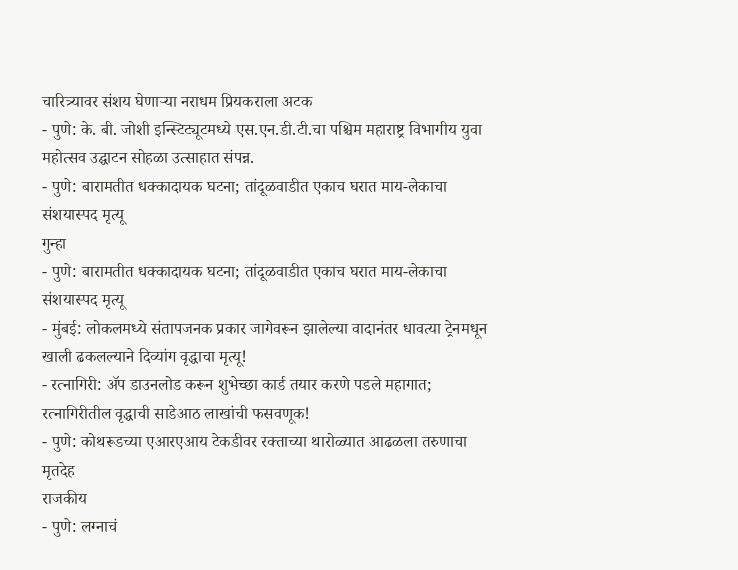चारित्र्यावर संशय घेणाऱ्या नराधम प्रियकराला अटक
- पुणे: के. बी. जोशी इन्स्टिट्यूटमध्ये एस.एन.डी.टी.चा पश्चिम महाराष्ट्र विभागीय युवा महोत्सव उद्घाटन सोहळा उत्साहात संपन्न.
- पुणे: बारामतीत धक्कादायक घटना; तांदूळवाडीत एकाच घरात माय-लेकाचा संशयास्पद मृत्यू
गुन्हा
- पुणे: बारामतीत धक्कादायक घटना; तांदूळवाडीत एकाच घरात माय-लेकाचा संशयास्पद मृत्यू
- मुंबई: लोकलमध्ये संतापजनक प्रकार जागेवरून झालेल्या वादानंतर धावत्या ट्रेनमधून खाली ढकलल्याने दिव्यांग वृद्धाचा मृत्यू!
- रत्नागिरी: ॲप डाउनलोड करून शुभेच्छा कार्ड तयार करणे पडले महागात; रत्नागिरीतील वृद्धाची साडेआठ लाखांची फसवणूक!
- पुणे: कोथरूडच्या एआरएआय टेकडीवर रक्ताच्या थारोळ्यात आढळला तरुणाचा मृतदेह
राजकीय
- पुणे: लग्नाचं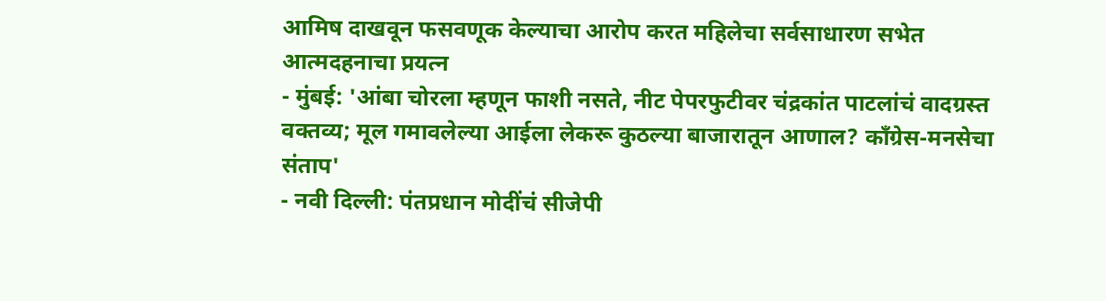आमिष दाखवून फसवणूक केल्याचा आरोप करत महिलेचा सर्वसाधारण सभेत आत्मदहनाचा प्रयत्न
- मुंबई: 'आंबा चोरला म्हणून फाशी नसते, नीट पेपरफुटीवर चंद्रकांत पाटलांचं वादग्रस्त वक्तव्य; मूल गमावलेल्या आईला लेकरू कुठल्या बाजारातून आणाल? काँग्रेस-मनसेचा संताप'
- नवी दिल्ली: पंतप्रधान मोदींचं सीजेपी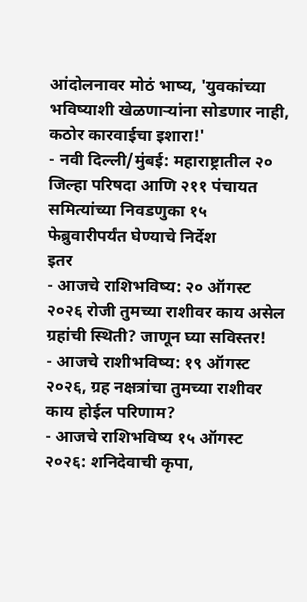आंदोलनावर मोठं भाष्य, 'युवकांच्या भविष्याशी खेळणाऱ्यांना सोडणार नाही, कठोर कारवाईचा इशारा!'
- नवी दिल्ली/मुंबई: महाराष्ट्रातील २० जिल्हा परिषदा आणि २११ पंचायत समित्यांच्या निवडणुका १५ फेब्रुवारीपर्यंत घेण्याचे निर्देश
इतर
- आजचे राशिभविष्य: २० ऑगस्ट २०२६ रोजी तुमच्या राशीवर काय असेल ग्रहांची स्थिती? जाणून घ्या सविस्तर!
- आजचे राशीभविष्य: १९ ऑगस्ट २०२६, ग्रह नक्षत्रांचा तुमच्या राशीवर काय होईल परिणाम?
- आजचे राशिभविष्य १५ ऑगस्ट २०२६: शनिदेवाची कृपा,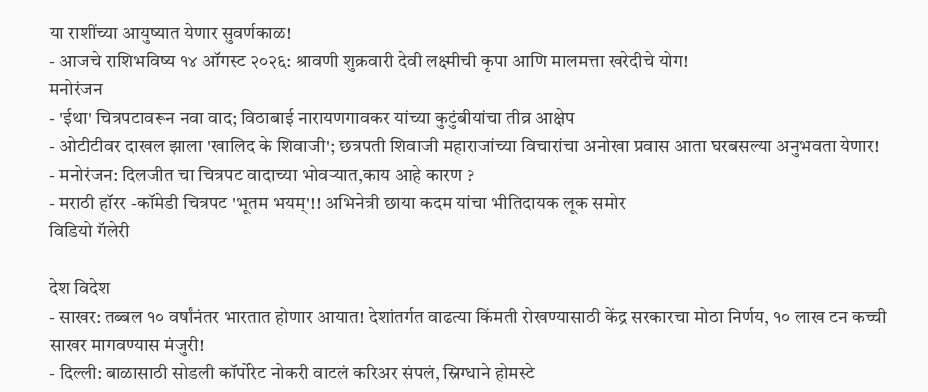या राशींच्या आयुष्यात येणार सुवर्णकाळ!
- आजचे राशिभविष्य १४ ऑगस्ट २०२६: श्रावणी शुक्रवारी देवी लक्ष्मीची कृपा आणि मालमत्ता खरेदीचे योग!
मनोरंजन
- 'ईथा' चित्रपटावरून नवा वाद; विठाबाई नारायणगावकर यांच्या कुटुंबीयांचा तीव्र आक्षेप
- ओटीटीवर दाखल झाला 'खालिद के शिवाजी'; छत्रपती शिवाजी महाराजांच्या विचारांचा अनोखा प्रवास आता घरबसल्या अनुभवता येणार!
- मनोरंजन: दिलजीत चा चित्रपट वादाच्या भोवऱ्यात,काय आहे कारण ?
- मराठी हॉरर -कॉमेडी चित्रपट 'भूतम भयम्'!! अभिनेत्री छाया कदम यांचा भीतिदायक लूक समोर
विडियो गॅलेरी

देश विदेश
- साखर: तब्बल १० वर्षांनंतर भारतात होणार आयात! देशांतर्गत वाढत्या किंमती रोखण्यासाठी केंद्र सरकारचा मोठा निर्णय, १० लाख टन कच्ची साखर मागवण्यास मंजुरी!
- दिल्ली: बाळासाठी सोडली कॉर्पोरेट नोकरी वाटलं करिअर संपलं, स्निग्धाने होमस्टे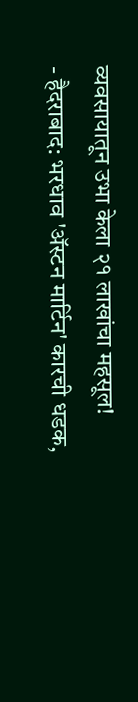व्यवसायातून उभा केला २१ लाखांचा महसूल!
- हैदराबाद: भरधाव 'ॲस्टन मार्टिन' कारची धडक,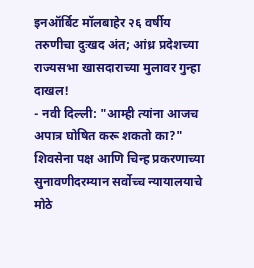इनऑर्बिट मॉलबाहेर २६ वर्षीय तरुणीचा दुःखद अंत; आंध्र प्रदेशच्या राज्यसभा खासदाराच्या मुलावर गुन्हा दाखल!
- नवी दिल्ली: "आम्ही त्यांना आजच अपात्र घोषित करू शकतो का?" शिवसेना पक्ष आणि चिन्ह प्रकरणाच्या सुनावणीदरम्यान सर्वोच्च न्यायालयाचे मोठे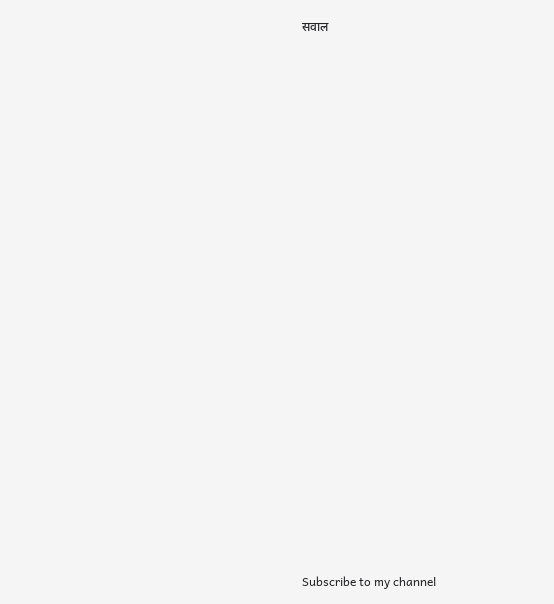सवाल
























Subscribe to my channel